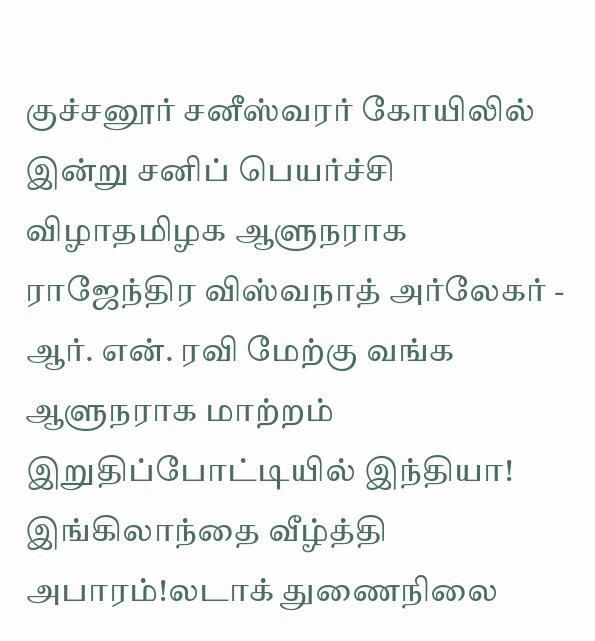குச்சனூர் சனீஸ்வரர் கோயிலில் இன்று சனிப் பெயர்ச்சி விழாதமிழக ஆளுநராக ராஜேந்திர விஸ்வநாத் அர்லேகர் - ஆர். என். ரவி மேற்கு வங்க ஆளுநராக மாற்றம் இறுதிப்போட்டியில் இந்தியா! இங்கிலாந்தை வீழ்த்தி அபாரம்!லடாக் துணைநிலை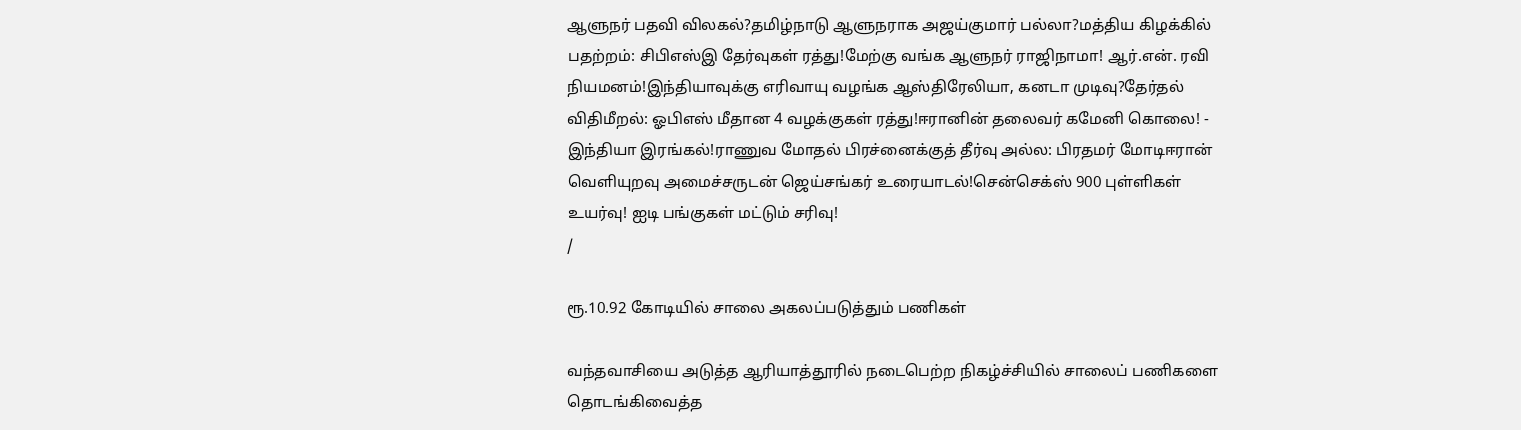ஆளுநர் பதவி விலகல்?தமிழ்நாடு ஆளுநராக அஜய்குமார் பல்லா?மத்திய கிழக்கில் பதற்றம்: சிபிஎஸ்இ தேர்வுகள் ரத்து!மேற்கு வங்க ஆளுநர் ராஜிநாமா! ஆர்.என். ரவி நியமனம்!இந்தியாவுக்கு எரிவாயு வழங்க ஆஸ்திரேலியா, கனடா முடிவு?தேர்தல் விதிமீறல்: ஓபிஎஸ் மீதான 4 வழக்குகள் ரத்து!ஈரானின் தலைவர் கமேனி கொலை! - இந்தியா இரங்கல்!ராணுவ மோதல் பிரச்னைக்குத் தீர்வு அல்ல: பிரதமர் மோடிஈரான் வெளியுறவு அமைச்சருடன் ஜெய்சங்கர் உரையாடல்!சென்செக்ஸ் 900 புள்ளிகள் உயர்வு! ஐடி பங்குகள் மட்டும் சரிவு!
/

ரூ.10.92 கோடியில் சாலை அகலப்படுத்தும் பணிகள்

வந்தவாசியை அடுத்த ஆரியாத்தூரில் நடைபெற்ற நிகழ்ச்சியில் சாலைப் பணிகளை தொடங்கிவைத்த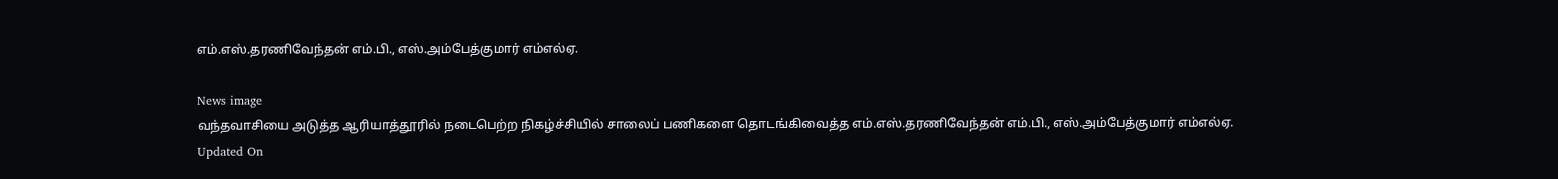எம்.எஸ்.தரணிவேந்தன் எம்.பி., எஸ்.அம்பேத்குமார் எம்எல்ஏ.

News image
வந்தவாசியை அடுத்த ஆரியாத்தூரில் நடைபெற்ற நிகழ்ச்சியில் சாலைப் பணிகளை தொடங்கிவைத்த எம்.எஸ்.தரணிவேந்தன் எம்.பி., எஸ்.அம்பேத்குமார் எம்எல்ஏ.
Updated On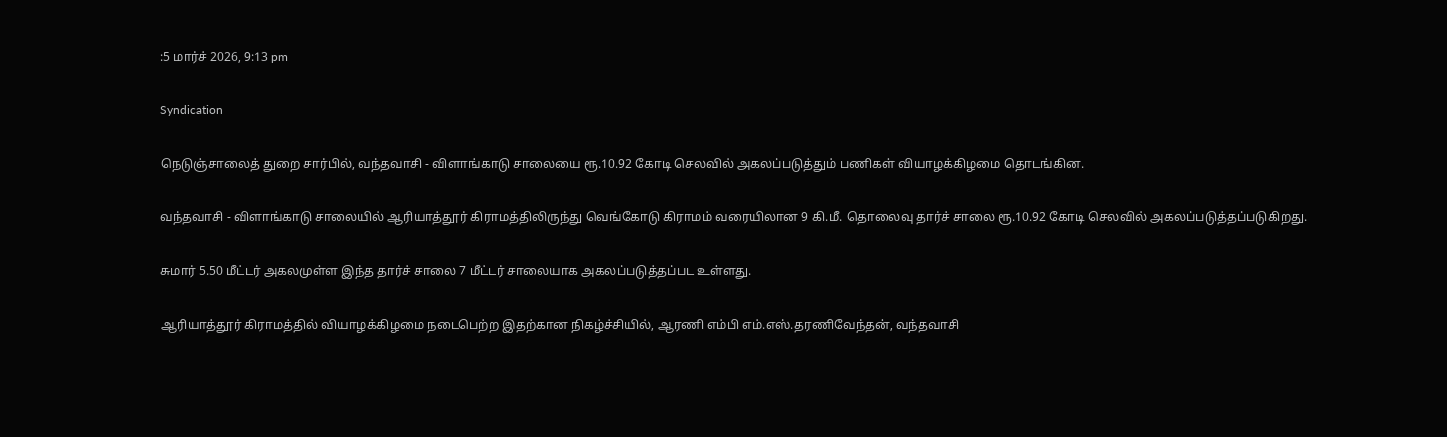:5 மார்ச் 2026, 9:13 pm

Syndication

நெடுஞ்சாலைத் துறை சார்பில், வந்தவாசி - விளாங்காடு சாலையை ரூ.10.92 கோடி செலவில் அகலப்படுத்தும் பணிகள் வியாழக்கிழமை தொடங்கின.

வந்தவாசி - விளாங்காடு சாலையில் ஆரியாத்தூர் கிராமத்திலிருந்து வெங்கோடு கிராமம் வரையிலான 9 கி.மீ. தொலைவு தார்ச் சாலை ரூ.10.92 கோடி செலவில் அகலப்படுத்தப்படுகிறது.

சுமார் 5.50 மீட்டர் அகலமுள்ள இந்த தார்ச் சாலை 7 மீட்டர் சாலையாக அகலப்படுத்தப்பட உள்ளது.

ஆரியாத்தூர் கிராமத்தில் வியாழக்கிழமை நடைபெற்ற இதற்கான நிகழ்ச்சியில், ஆரணி எம்பி எம்.எஸ்.தரணிவேந்தன், வந்தவாசி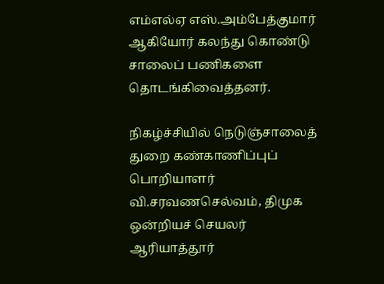எம்எல்ஏ எஸ்.அம்பேத்குமார் ஆகியோர் கலந்து கொண்டு சாலைப் பணிகளை தொடங்கிவைத்தனர்.

நிகழ்ச்சியில் நெடுஞ்சாலைத் துறை கண்காணிப்புப் பொறியாளர் வி.சரவணசெல்வம், திமுக ஒன்றியச் செயலர் ஆரியாத்தூர்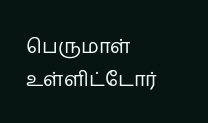பெருமாள் உள்ளிட்டோர்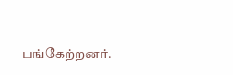பங்கேற்றனர்.